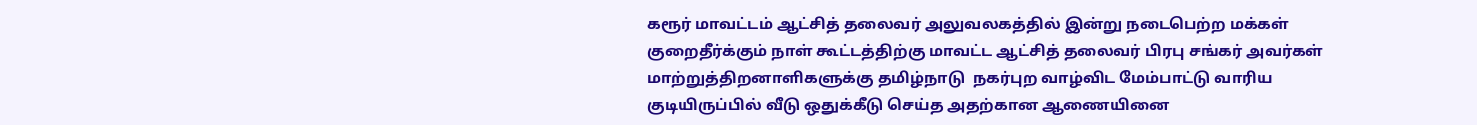கரூர் மாவட்டம் ஆட்சித் தலைவர் அலுவலகத்தில் இன்று நடைபெற்ற மக்கள் குறைதீர்க்கும் நாள் கூட்டத்திற்கு மாவட்ட ஆட்சித் தலைவர் பிரபு சங்கர் அவர்கள் மாற்றுத்திறனாளிகளுக்கு தமிழ்நாடு  நகர்புற வாழ்விட மேம்பாட்டு வாரிய குடியிருப்பில் வீடு ஒதுக்கீடு செய்த அதற்கான ஆணையினை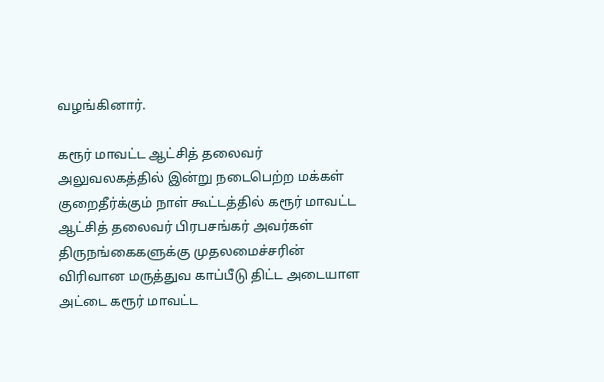வழங்கினார்.

கரூர் மாவட்ட ஆட்சித் தலைவர் அலுவலகத்தில் இன்று நடைபெற்ற மக்கள் குறைதீர்க்கும் நாள் கூட்டத்தில் கரூர் மாவட்ட ஆட்சித் தலைவர் பிரபசங்கர் அவர்கள் திருநங்கைகளுக்கு முதலமைச்சரின் விரிவான மருத்துவ காப்பீடு திட்ட அடையாள அட்டை கரூர் மாவட்ட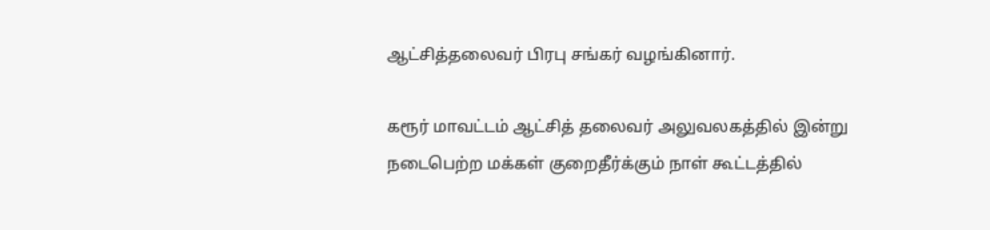ஆட்சித்தலைவர் பிரபு சங்கர் வழங்கினார்.

கரூர் மாவட்டம் ஆட்சித் தலைவர் அலுவலகத்தில் இன்று நடைபெற்ற மக்கள் குறைதீர்க்கும் நாள் கூட்டத்தில்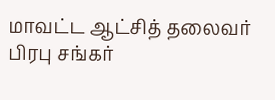மாவட்ட ஆட்சித் தலைவர் பிரபு சங்கர்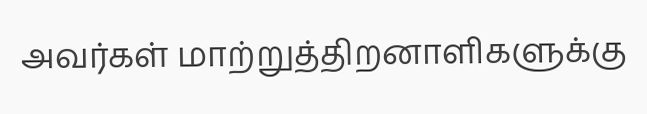அவர்கள் மாற்றுத்திறனாளிகளுக்கு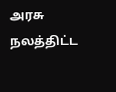அரசு நலத்திட்ட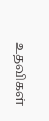உதவிகள்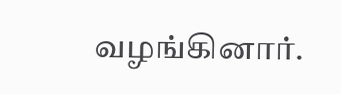வழங்கினார்.